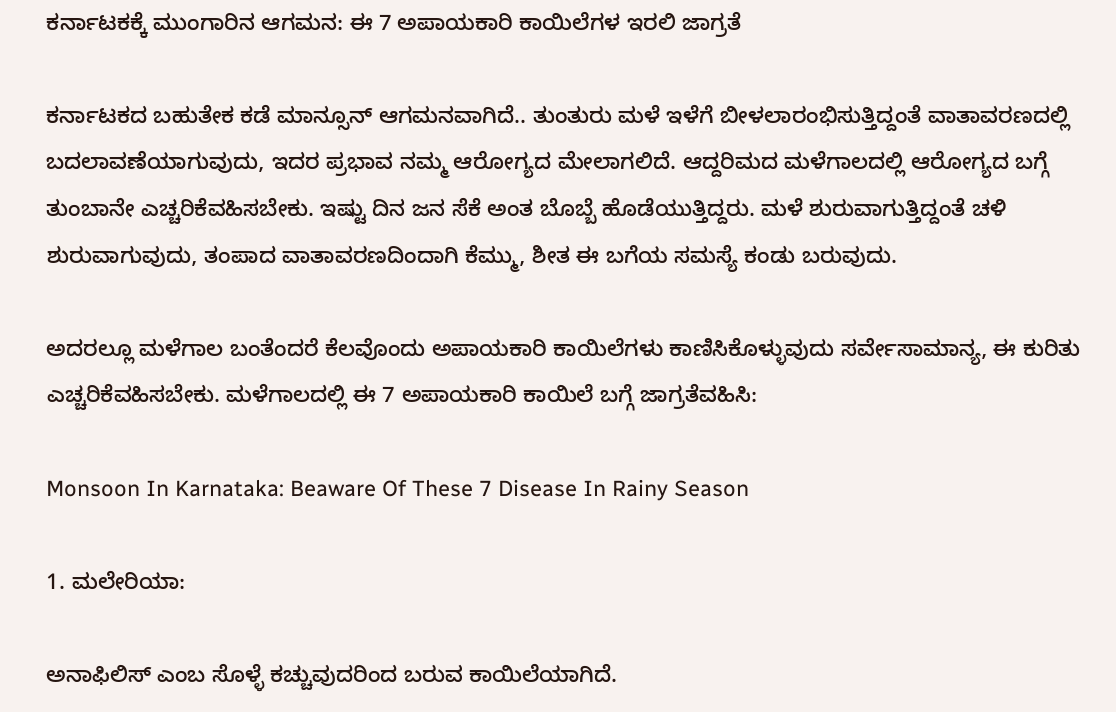ಕರ್ನಾಟಕಕ್ಕೆ ಮುಂಗಾರಿನ ಆಗಮನ: ಈ 7 ಅಪಾಯಕಾರಿ ಕಾಯಿಲೆಗಳ ಇರಲಿ ಜಾಗ್ರತೆ

ಕರ್ನಾಟಕದ ಬಹುತೇಕ ಕಡೆ ಮಾನ್ಸೂನ್ ಆಗಮನವಾಗಿದೆ.. ತುಂತುರು ಮಳೆ ಇಳೆಗೆ ಬೀಳಲಾರಂಭಿಸುತ್ತಿದ್ದಂತೆ ವಾತಾವರಣದಲ್ಲಿ ಬದಲಾವಣೆಯಾಗುವುದು, ಇದರ ಪ್ರಭಾವ ನಮ್ಮ ಆರೋಗ್ಯದ ಮೇಲಾಗಲಿದೆ. ಆದ್ದರಿಮದ ಮಳೆಗಾಲದಲ್ಲಿ ಆರೋಗ್ಯದ ಬಗ್ಗೆ ತುಂಬಾನೇ ಎಚ್ಚರಿಕೆವಹಿಸಬೇಕು. ಇಷ್ಟು ದಿನ ಜನ ಸೆಕೆ ಅಂತ ಬೊಬ್ಬೆ ಹೊಡೆಯುತ್ತಿದ್ದರು. ಮಳೆ ಶುರುವಾಗುತ್ತಿದ್ದಂತೆ ಚಳಿ ಶುರುವಾಗುವುದು, ತಂಪಾದ ವಾತಾವರಣದಿಂದಾಗಿ ಕೆಮ್ಮು, ಶೀತ ಈ ಬಗೆಯ ಸಮಸ್ಯೆ ಕಂಡು ಬರುವುದು.

ಅದರಲ್ಲೂ ಮಳೆಗಾಲ ಬಂತೆಂದರೆ ಕೆಲವೊಂದು ಅಪಾಯಕಾರಿ ಕಾಯಿಲೆಗಳು ಕಾಣಿಸಿಕೊಳ್ಳುವುದು ಸರ್ವೇಸಾಮಾನ್ಯ, ಈ ಕುರಿತು ಎಚ್ಚರಿಕೆವಹಿಸಬೇಕು. ಮಳೆಗಾಲದಲ್ಲಿ ಈ 7 ಅಪಾಯಕಾರಿ ಕಾಯಿಲೆ ಬಗ್ಗೆ ಜಾಗ್ರತೆವಹಿಸಿ:

Monsoon In Karnataka: Beaware Of These 7 Disease In Rainy Season

1. ಮಲೇರಿಯಾ:

ಅನಾಫಿಲಿಸ್ ಎಂಬ ಸೊಳ್ಳೆ ಕಚ್ಚುವುದರಿಂದ ಬರುವ ಕಾಯಿಲೆಯಾಗಿದೆ.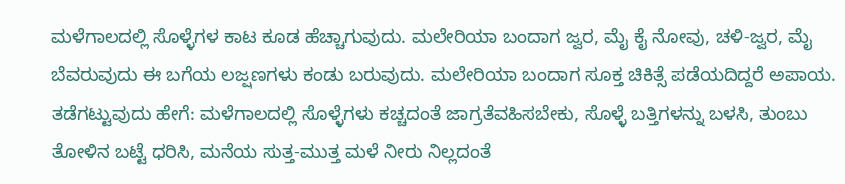ಮಳೆಗಾಲದಲ್ಲಿ ಸೊಳ್ಳೆಗಳ ಕಾಟ ಕೂಡ ಹೆಚ್ಚಾಗುವುದು. ಮಲೇರಿಯಾ ಬಂದಾಗ ಜ್ವರ, ಮೈ ಕೈ ನೋವು, ಚಳಿ-ಜ್ವರ, ಮೈ ಬೆವರುವುದು ಈ ಬಗೆಯ ಲಜ್ಷಣಗಳು ಕಂಡು ಬರುವುದು. ಮಲೇರಿಯಾ ಬಂದಾಗ ಸೂಕ್ತ ಚಿಕಿತ್ಸೆ ಪಡೆಯದಿದ್ದರೆ ಅಪಾಯ.
ತಡೆಗಟ್ಟುವುದು ಹೇಗೆ: ಮಳೆಗಾಲದಲ್ಲಿ ಸೊಳ್ಳೆಗಳು ಕಚ್ಚದಂತೆ ಜಾಗ್ರತೆವಹಿಸಬೇಕು, ಸೊಳ್ಳೆ ಬತ್ತಿಗಳನ್ನು ಬಳಸಿ, ತುಂಬು ತೋಳಿನ ಬಟ್ಟೆ ಧರಿಸಿ, ಮನೆಯ ಸುತ್ತ-ಮುತ್ತ ಮಳೆ ನೀರು ನಿಲ್ಲದಂತೆ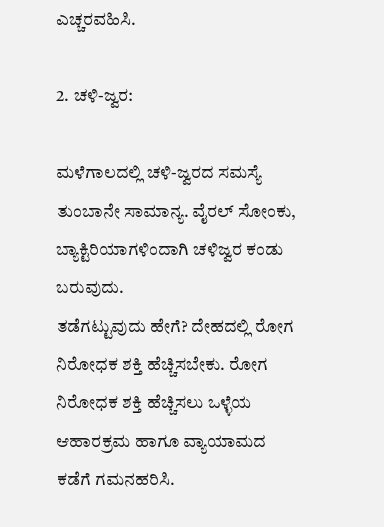ಎಚ್ಚರವಹಿಸಿ.

2. ಚಳಿ-ಜ್ವರ:

ಮಳೆಗಾಲದಲ್ಲಿ ಚಳಿ-ಜ್ವರದ ಸಮಸ್ಯೆ ತುಂಬಾನೇ ಸಾಮಾನ್ಯ. ವೈರಲ್‌ ಸೋಂಕು, ಬ್ಯಾಕ್ಟಿರಿಯಾಗಳಿಂದಾಗಿ ಚಳಿಜ್ವರ ಕಂಡು ಬರುವುದು.
ತಡೆಗಟ್ಟುವುದು ಹೇಗೆ? ದೇಹದಲ್ಲಿ ರೋಗ ನಿರೋಧಕ ಶಕ್ತಿ ಹೆಚ್ಚಿಸಬೇಕು. ರೋಗ ನಿರೋಧಕ ಶಕ್ತಿ ಹೆಚ್ಚಿಸಲು ಒಳ್ಳೆಯ ಆಹಾರಕ್ರಮ ಹಾಗೂ ವ್ಯಾಯಾಮದ ಕಡೆಗೆ ಗಮನಹರಿಸಿ.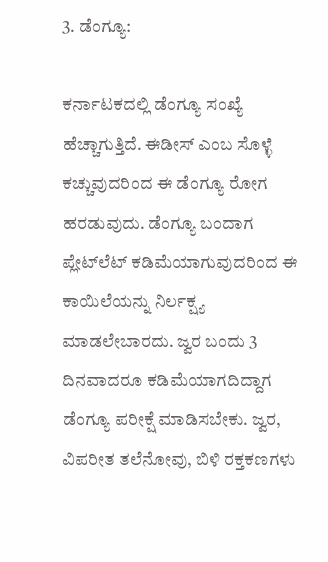3. ಡೆಂಗ್ಯೂ:

ಕರ್ನಾಟಕದಲ್ಲಿ ಡೆಂಗ್ಯೂ ಸಂಖ್ಯೆ ಹೆಚ್ಚಾಗುತ್ತಿದೆ. ಈಡೀಸ್ ಎಂಬ ಸೊಳ್ಳೆ ಕಚ್ಚುವುದರಿಂದ ಈ ಡೆಂಗ್ಯೂ ರೋಗ ಹರಡುವುದು. ಡೆಂಗ್ಯೂ ಬಂದಾಗ ಪ್ಲೇಟ್‌ಲೆಟ್‌ ಕಡಿಮೆಯಾಗುವುದರಿಂದ ಈ ಕಾಯಿಲೆಯನ್ನು ನಿರ್ಲಕ್ಷ್ಯ ಮಾಡಲೇಬಾರದು. ಜ್ವರ ಬಂದು 3 ದಿನವಾದರೂ ಕಡಿಮೆಯಾಗದಿದ್ದಾಗ ಡೆಂಗ್ಯೂ ಪರೀಕ್ಷೆ ಮಾಡಿಸಬೇಕು. ಜ್ವರ, ವಿಪರೀತ ತಲೆನೋವು, ಬಿಳಿ ರಕ್ತಕಣಗಳು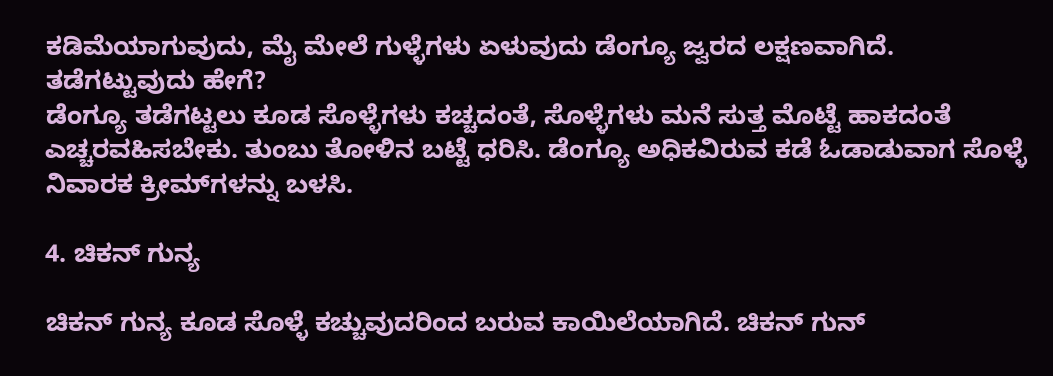ಕಡಿಮೆಯಾಗುವುದು, ಮೈ ಮೇಲೆ ಗುಳ್ಳೆಗಳು ಏಳುವುದು ಡೆಂಗ್ಯೂ ಜ್ವರದ ಲಕ್ಷಣವಾಗಿದೆ.
ತಡೆಗಟ್ಟುವುದು ಹೇಗೆ?
ಡೆಂಗ್ಯೂ ತಡೆಗಟ್ಟಲು ಕೂಡ ಸೊಳ್ಳೆಗಳು ಕಚ್ಚದಂತೆ, ಸೊಳ್ಳೆಗಳು ಮನೆ ಸುತ್ತ ಮೊಟ್ಟೆ ಹಾಕದಂತೆ ಎಚ್ಚರವಹಿಸಬೇಕು. ತುಂಬು ತೋಳಿನ ಬಟ್ಟೆ ಧರಿಸಿ. ಡೆಂಗ್ಯೂ ಅಧಿಕವಿರುವ ಕಡೆ ಓಡಾಡುವಾಗ ಸೊಳ್ಳೆ ನಿವಾರಕ ಕ್ರೀಮ್‌ಗಳನ್ನು ಬಳಸಿ.

4. ಚಿಕನ್ ಗುನ್ಯ

ಚಿಕನ್ ಗುನ್ಯ ಕೂಡ ಸೊಳ್ಳೆ ಕಚ್ಚುವುದರಿಂದ ಬರುವ ಕಾಯಿಲೆಯಾಗಿದೆ. ಚಿಕನ್‌ ಗುನ್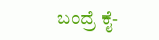ಬಂದ್ರೆ ಕೈ-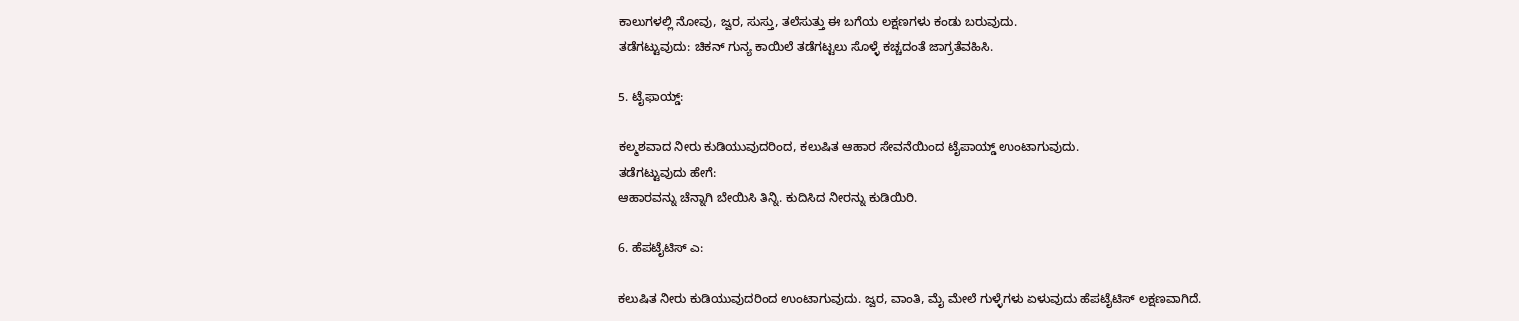ಕಾಲುಗಳಲ್ಲಿ ನೋವು, ಜ್ವರ, ಸುಸ್ತು, ತಲೆಸುತ್ತು ಈ ಬಗೆಯ ಲಕ್ಷಣಗಳು ಕಂಡು ಬರುವುದು.
ತಡೆಗಟ್ಟುವುದು: ಚಿಕನ್‌ ಗುನ್ಯ ಕಾಯಿಲೆ ತಡೆಗಟ್ಟಲು ಸೊಳ್ಳೆ ಕಚ್ಚದಂತೆ ಜಾಗ್ರತೆವಹಿಸಿ.

5. ಟೈಫಾಯ್ಡ್‌:

ಕಲ್ಮಶವಾದ ನೀರು ಕುಡಿಯುವುದರಿಂದ, ಕಲುಷಿತ ಆಹಾರ ಸೇವನೆಯಿಂದ ಟೈಪಾಯ್ಡ್ ಉಂಟಾಗುವುದು.
ತಡೆಗಟ್ಟುವುದು ಹೇಗೆ:
ಆಹಾರವನ್ನು ಚೆನ್ನಾಗಿ ಬೇಯಿಸಿ ತಿನ್ನಿ. ಕುದಿಸಿದ ನೀರನ್ನು ಕುಡಿಯಿರಿ.

6. ಹೆಪಟೈಟಿಸ್ ಎ:

ಕಲುಷಿತ ನೀರು ಕುಡಿಯುವುದರಿಂದ ಉಂಟಾಗುವುದು. ಜ್ವರ, ವಾಂತಿ, ಮೈ ಮೇಲೆ ಗುಳ್ಳೆಗಳು ಏಳುವುದು ಹೆಪಟೈಟಿಸ್ ಲಕ್ಷಣವಾಗಿದೆ.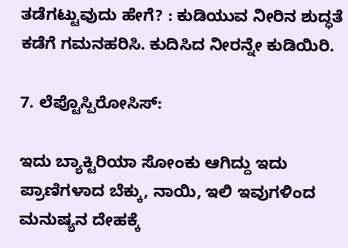ತಡೆಗಟ್ಟುವುದು ಹೇಗೆ? : ಕುಡಿಯುವ ನೀರಿನ ಶುದ್ಧತೆ ಕಡೆಗೆ ಗಮನಹರಿಸಿ. ಕುದಿಸಿದ ನೀರನ್ನೇ ಕುಡಿಯಿರಿ.

7. ಲೆಪ್ಟೊಸ್ಪಿರೋಸಿಸ್:

ಇದು ಬ್ಯಾಕ್ಟಿರಿಯಾ ಸೋಂಕು ಆಗಿದ್ದು ಇದು ಪ್ರಾಣಿಗಳಾದ ಬೆಕ್ಕು, ನಾಯಿ, ಇಲಿ ಇವುಗಳಿಂದ ಮನುಷ್ಯನ ದೇಹಕ್ಕೆ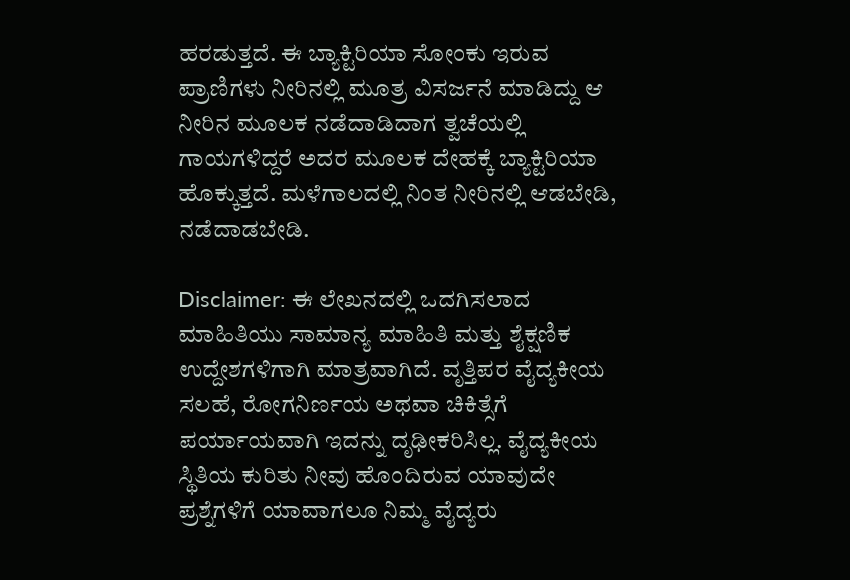ಹರಡುತ್ತದೆ. ಈ ಬ್ಯಾಕ್ಟಿರಿಯಾ ಸೋಂಕು ಇರುವ ಪ್ರಾಣಿಗಳು ನೀರಿನಲ್ಲಿ ಮೂತ್ರ ವಿಸರ್ಜನೆ ಮಾಡಿದ್ದು ಆ ನೀರಿನ ಮೂಲಕ ನಡೆದಾಡಿದಾಗ ತ್ವಚೆಯಲ್ಲಿ ಗಾಯಗಳಿದ್ದರೆ ಅದರ ಮೂಲಕ ದೇಹಕ್ಕೆ ಬ್ಯಾಕ್ಟಿರಿಯಾ ಹೊಕ್ಕುತ್ತದೆ. ಮಳೆಗಾಲದಲ್ಲಿ ನಿಂತ ನೀರಿನಲ್ಲಿ ಆಡಬೇಡಿ, ನಡೆದಾಡಬೇಡಿ.

Disclaimer: ಈ ಲೇಖನದಲ್ಲಿ ಒದಗಿಸಲಾದ ಮಾಹಿತಿಯು ಸಾಮಾನ್ಯ ಮಾಹಿತಿ ಮತ್ತು ಶೈಕ್ಷಣಿಕ ಉದ್ದೇಶಗಳಿಗಾಗಿ ಮಾತ್ರವಾಗಿದೆ. ವೃತ್ತಿಪರ ವೈದ್ಯಕೀಯ ಸಲಹೆ, ರೋಗನಿರ್ಣಯ ಅಥವಾ ಚಿಕಿತ್ಸೆಗೆ ಪರ್ಯಾಯವಾಗಿ ಇದನ್ನು ದೃಢೀಕರಿಸಿಲ್ಲ. ವೈದ್ಯಕೀಯ ಸ್ಥಿತಿಯ ಕುರಿತು ನೀವು ಹೊಂದಿರುವ ಯಾವುದೇ ಪ್ರಶ್ನೆಗಳಿಗೆ ಯಾವಾಗಲೂ ನಿಮ್ಮ ವೈದ್ಯರು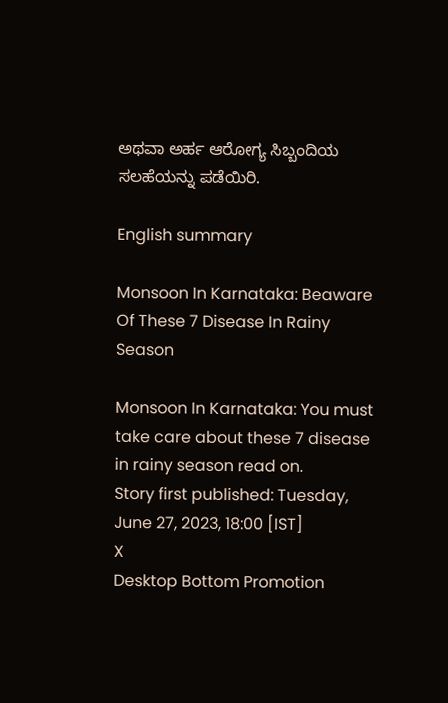ಅಥವಾ ಅರ್ಹ ಆರೋಗ್ಯ ಸಿಬ್ಬಂದಿಯ ಸಲಹೆಯನ್ನು ಪಡೆಯಿರಿ.

English summary

Monsoon In Karnataka: Beaware Of These 7 Disease In Rainy Season

Monsoon In Karnataka: You must take care about these 7 disease in rainy season read on.
Story first published: Tuesday, June 27, 2023, 18:00 [IST]
X
Desktop Bottom Promotion